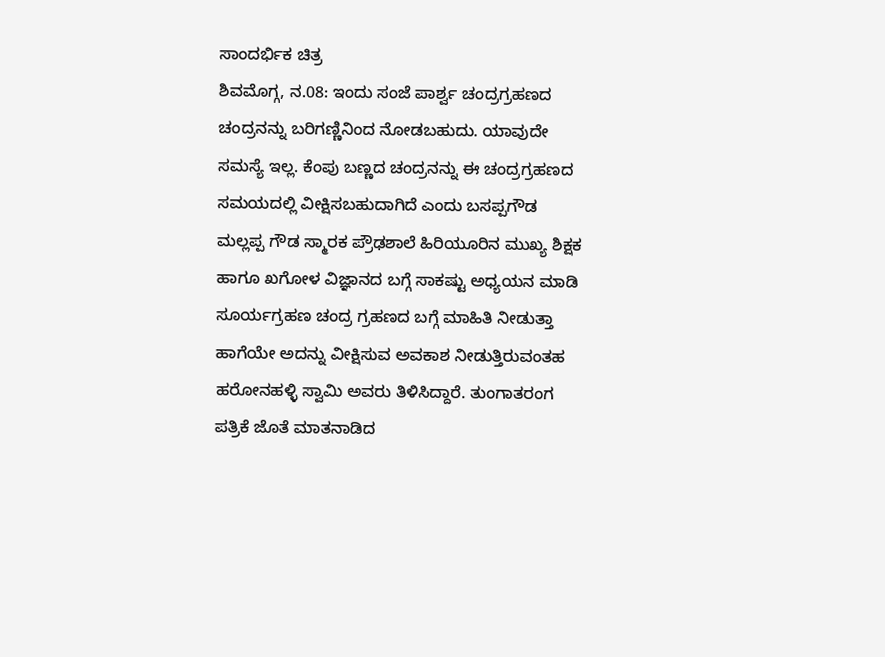ಸಾಂದರ್ಭಿಕ ಚಿತ್ರ
ಶಿವಮೊಗ್ಗ, ನ.08: ಇಂದು ಸಂಜೆ ಪಾರ್ಶ್ವ ಚಂದ್ರಗ್ರಹಣದ ಚಂದ್ರನನ್ನು ಬರಿಗಣ್ಣಿನಿಂದ ನೋಡಬಹುದು. ಯಾವುದೇ ಸಮಸ್ಯೆ ಇಲ್ಲ. ಕೆಂಪು ಬಣ್ಣದ ಚಂದ್ರನನ್ನು ಈ ಚಂದ್ರಗ್ರಹಣದ ಸಮಯದಲ್ಲಿ ವೀಕ್ಷಿಸಬಹುದಾಗಿದೆ ಎಂದು ಬಸಪ್ಪಗೌಡ ಮಲ್ಲಪ್ಪ ಗೌಡ ಸ್ಮಾರಕ ಪ್ರೌಢಶಾಲೆ ಹಿರಿಯೂರಿನ ಮುಖ್ಯ ಶಿಕ್ಷಕ ಹಾಗೂ ಖಗೋಳ ವಿಜ್ಞಾನದ ಬಗ್ಗೆ ಸಾಕಷ್ಟು ಅಧ್ಯಯನ ಮಾಡಿ ಸೂರ್ಯಗ್ರಹಣ ಚಂದ್ರ ಗ್ರಹಣದ ಬಗ್ಗೆ ಮಾಹಿತಿ ನೀಡುತ್ತಾ ಹಾಗೆಯೇ ಅದನ್ನು ವೀಕ್ಷಿಸುವ ಅವಕಾಶ ನೀಡುತ್ತಿರುವಂತಹ ಹರೋನಹಳ್ಳಿ ಸ್ವಾಮಿ ಅವರು ತಿಳಿಸಿದ್ದಾರೆ. ತುಂಗಾತರಂಗ ಪತ್ರಿಕೆ ಜೊತೆ ಮಾತನಾಡಿದ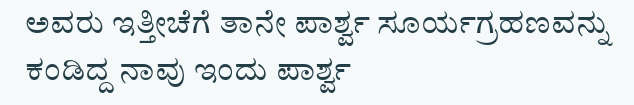ಅವರು ಇತ್ತೀಚೆಗೆ ತಾನೇ ಪಾರ್ಶ್ವ ಸೂರ್ಯಗ್ರಹಣವನ್ನು ಕಂಡಿದ್ದ ನಾವು ಇಂದು ಪಾರ್ಶ್ವ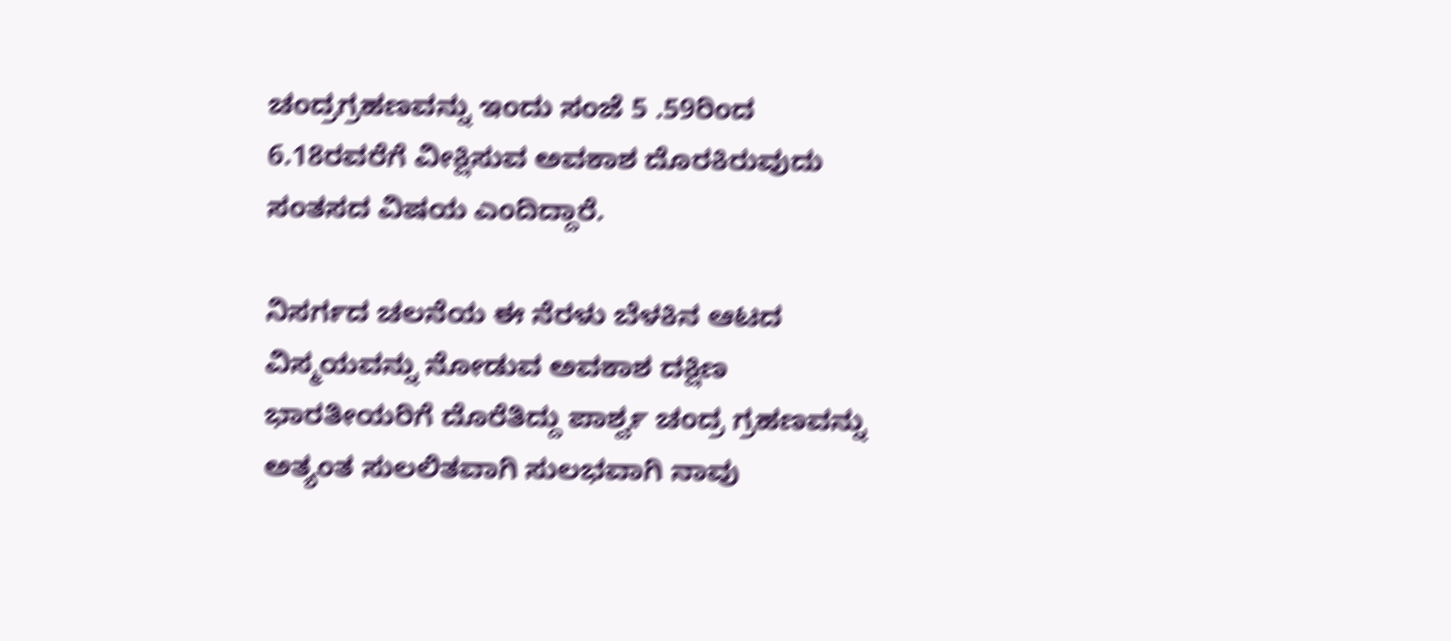ಚಂದ್ರಗ್ರಹಣವನ್ನು ಇಂದು ಸಂಜೆ 5 .59ರಿಂದ 6.18ರವರೆಗೆ ವೀಕ್ಷಿಸುವ ಅವಕಾಶ ದೊರಕಿರುವುದು ಸಂತಸದ ವಿಷಯ ಎಂದಿದ್ದಾರೆ.

ನಿಸರ್ಗದ ಚಲನೆಯ ಈ ನೆರಳು ಬೆಳಕಿನ ಆಟದ ವಿಸ್ಮಯವನ್ನು ನೋಡುವ ಅವಕಾಶ ದಕ್ಷಿಣ ಭಾರತೀಯರಿಗೆ ದೊರೆತಿದ್ದು ಪಾರ್ಶ್ವ ಚಂದ್ರ ಗ್ರಹಣವನ್ನು ಅತ್ಯಂತ ಸುಲಲಿತವಾಗಿ ಸುಲಭವಾಗಿ ನಾವು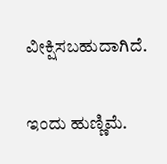ವೀಕ್ಷಿಸಬಹುದಾಗಿದೆ.

ಇಂದು ಹುಣ್ಣಿಮೆ.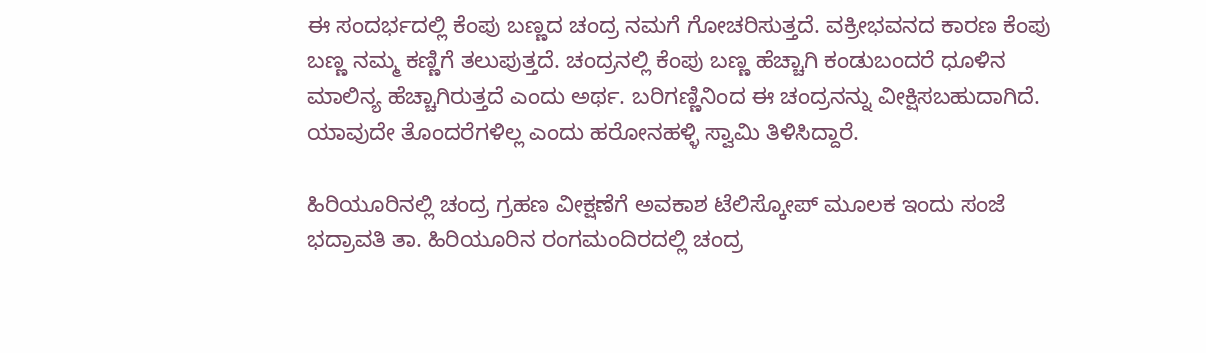ಈ ಸಂದರ್ಭದಲ್ಲಿ ಕೆಂಪು ಬಣ್ಣದ ಚಂದ್ರ ನಮಗೆ ಗೋಚರಿಸುತ್ತದೆ. ವಕ್ರೀಭವನದ ಕಾರಣ ಕೆಂಪು ಬಣ್ಣ ನಮ್ಮ ಕಣ್ಣಿಗೆ ತಲುಪುತ್ತದೆ. ಚಂದ್ರನಲ್ಲಿ ಕೆಂಪು ಬಣ್ಣ ಹೆಚ್ಚಾಗಿ ಕಂಡುಬಂದರೆ ಧೂಳಿನ ಮಾಲಿನ್ಯ ಹೆಚ್ಚಾಗಿರುತ್ತದೆ ಎಂದು ಅರ್ಥ. ಬರಿಗಣ್ಣಿನಿಂದ ಈ ಚಂದ್ರನನ್ನು ವೀಕ್ಷಿಸಬಹುದಾಗಿದೆ. ಯಾವುದೇ ತೊಂದರೆಗಳಿಲ್ಲ ಎಂದು ಹರೋನಹಳ್ಳಿ ಸ್ವಾಮಿ ತಿಳಿಸಿದ್ದಾರೆ.

ಹಿರಿಯೂರಿನಲ್ಲಿ ಚಂದ್ರ ಗ್ರಹಣ ವೀಕ್ಷಣೆಗೆ ಅವಕಾಶ ಟೆಲಿಸ್ಕೋಪ್ ಮೂಲಕ ಇಂದು ಸಂಜೆ ಭದ್ರಾವತಿ ತಾ. ಹಿರಿಯೂರಿನ ರಂಗಮಂದಿರದಲ್ಲಿ ಚಂದ್ರ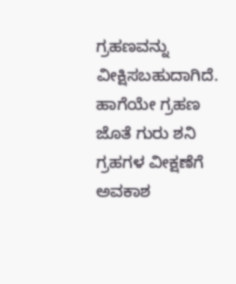ಗ್ರಹಣವನ್ನು ವೀಕ್ಷಿಸಬಹುದಾಗಿದೆ. ಹಾಗೆಯೇ ಗ್ರಹಣ ಜೊತೆ ಗುರು ಶನಿ ಗ್ರಹಗಳ ವೀಕ್ಷಣೆಗೆ ಅವಕಾಶ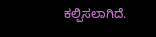ಕಲ್ಪಿಸಲಾಗಿದೆ.